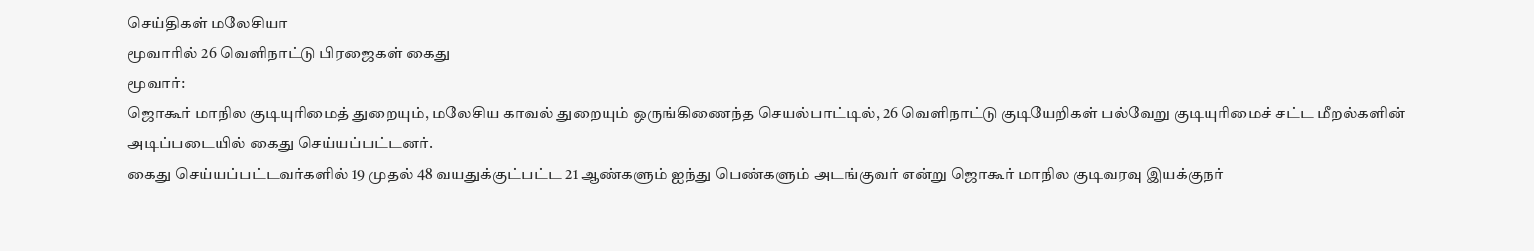செய்திகள் மலேசியா
மூவாரில் 26 வெளிநாட்டு பிரஜைகள் கைது
மூவார்:
ஜொகூர் மாநில குடியுரிமைத் துறையும், மலேசிய காவல் துறையும் ஒருங்கிணைந்த செயல்பாட்டில், 26 வெளிநாட்டு குடியேறிகள் பல்வேறு குடியுரிமைச் சட்ட மீறல்களின் அடிப்படையில் கைது செய்யப்பட்டனர்.
கைது செய்யப்பட்டவர்களில் 19 முதல் 48 வயதுக்குட்பட்ட 21 ஆண்களும் ஐந்து பெண்களும் அடங்குவர் என்று ஜொகூர் மாநில குடிவரவு இயக்குநர்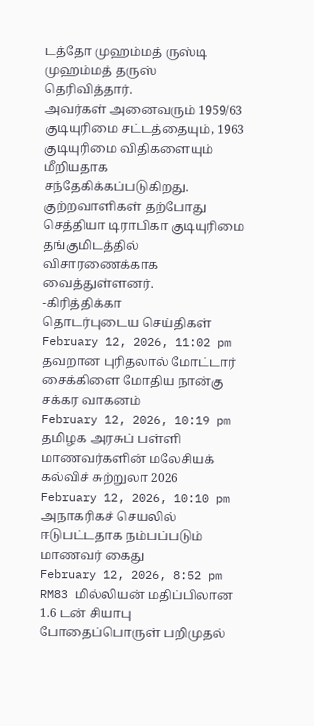டத்தோ முஹம்மத் ருஸ்டி முஹம்மத் தருஸ் தெரிவித்தார்.
அவர்கள் அனைவரும் 1959/63 குடியுரிமை சட்டத்தையும், 1963 குடியுரிமை விதிகளையும் மீறியதாக சந்தேகிக்கப்படுகிறது. குற்றவாளிகள் தற்போது செத்தியா டிராபிகா குடியுரிமை தங்குமிடத்தில் விசாரணைக்காக வைத்துள்ளனர்.
-கிரித்திக்கா
தொடர்புடைய செய்திகள்
February 12, 2026, 11:02 pm
தவறான புரிதலால் மோட்டார் சைக்கிளை மோதிய நான்கு சக்கர வாகனம்
February 12, 2026, 10:19 pm
தமிழக அரசுப் பள்ளி மாணவர்களின் மலேசியக் கல்விச் சுற்றுலா 2026
February 12, 2026, 10:10 pm
அநாகரிகச் செயலில் ஈடுபட்டதாக நம்பப்படும் மாணவர் கைது
February 12, 2026, 8:52 pm
RM83 மில்லியன் மதிப்பிலான 1.6 டன் சியாபு போதைப்பொருள் பறிமுதல்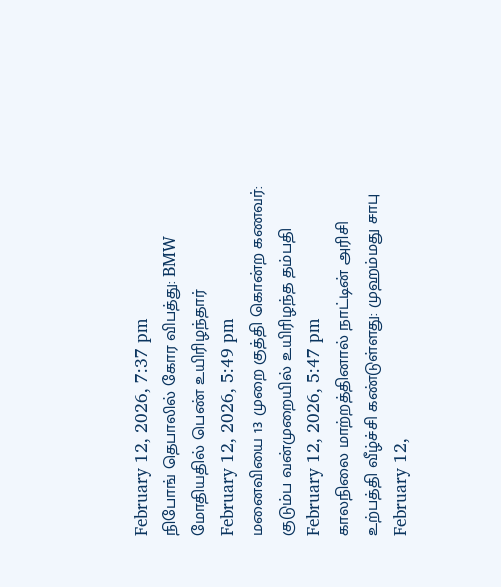February 12, 2026, 7:37 pm
நிபோங் தெபாலில் கோர விபத்து: BMW மோதியதில் பெண் உயிரிழந்தார்
February 12, 2026, 5:49 pm
மனைவியை 13 முறை குத்தி கொன்ற கணவர்: குடும்ப வன்முறையில் உயிரிழந்த தம்பதி
February 12, 2026, 5:47 pm
காலநிலை மாற்றத்தினால் நாட்டின் அரிசி உற்பத்தி வீழ்ச்சி கண்டுள்ளது: முஹம்மது சாபு
February 12,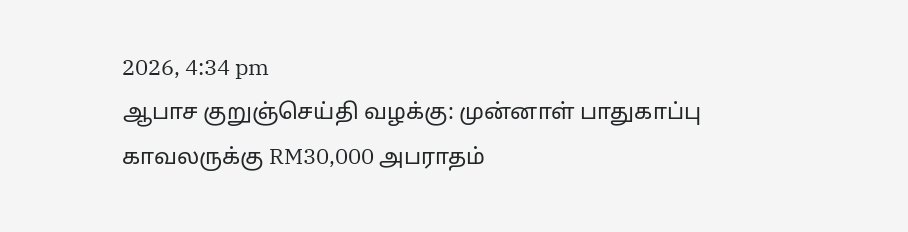2026, 4:34 pm
ஆபாச குறுஞ்செய்தி வழக்கு: முன்னாள் பாதுகாப்பு காவலருக்கு RM30,000 அபராதம்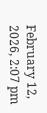February 12, 2026, 2:07 pm